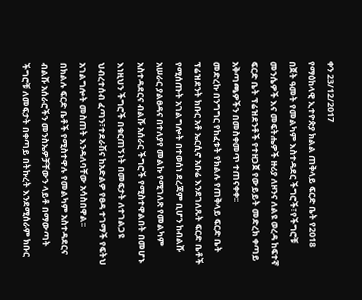ቀን 23/12/2017
የማዕከላዊ ኢተዮጵያ ክልል ጠቅላይ ፍርድ ቤት የ2018 በጀት ዓመት የመልካም እስተዳደር ችግሮች፣የችግሮቹ መንሴዎች እና መፍትሔዎች ዙሪያ ለዞንና ለልዩ ወረዳ ከፍተኛ ፍርድ ቤት ፕሬዝደንቶች የተዘጋጀ የውይይት መድረክ ቀጣይ አቅጣጫዎችን በመስቀመጥ ተጠናቀቀ፡፡
መድረኩ በንግግር የከፈቱት የክልሉ የጠቅላይ ፍርድ ቤት ፕሬዝደንት ክቡር አቶ ኤርሲኖ አቡሬ እንደገለጹት ፍርድ ቤቶች የሚሰጡት አገልግሎት በተወሰነ ደረጃም ቢሆን ከብልሹ አሠራር ያልፀዳና በተለያየ መልኩ የሚገለጽ የመልካም አስተዳደርና ብልሹ አሰራር ችግሮች የሚስተዋልበት በመሆኑ እነዚህን ችግሮች በቁርጠኝነት በመፍታት ለተገልጋዩ ህብረተሰብ ፈጣን፣ተደራሽና ከአድልዎ የፀዳ ተገማች የፍትህ አገልግሎት መስጠት እንዳለባቸው አሳስበዋል፡፡
በክልሉ ፍርድ ቤቶች የሚስተዋሉ የመልካም አስተዳደርና ብልሹ አሰራሮችን መንስኤዎቻቸውን ላይቶ በማውጣት ችግሮቹ ለመፍታት በቀጣይ በትኩረት እንደሚሰራም ክቡር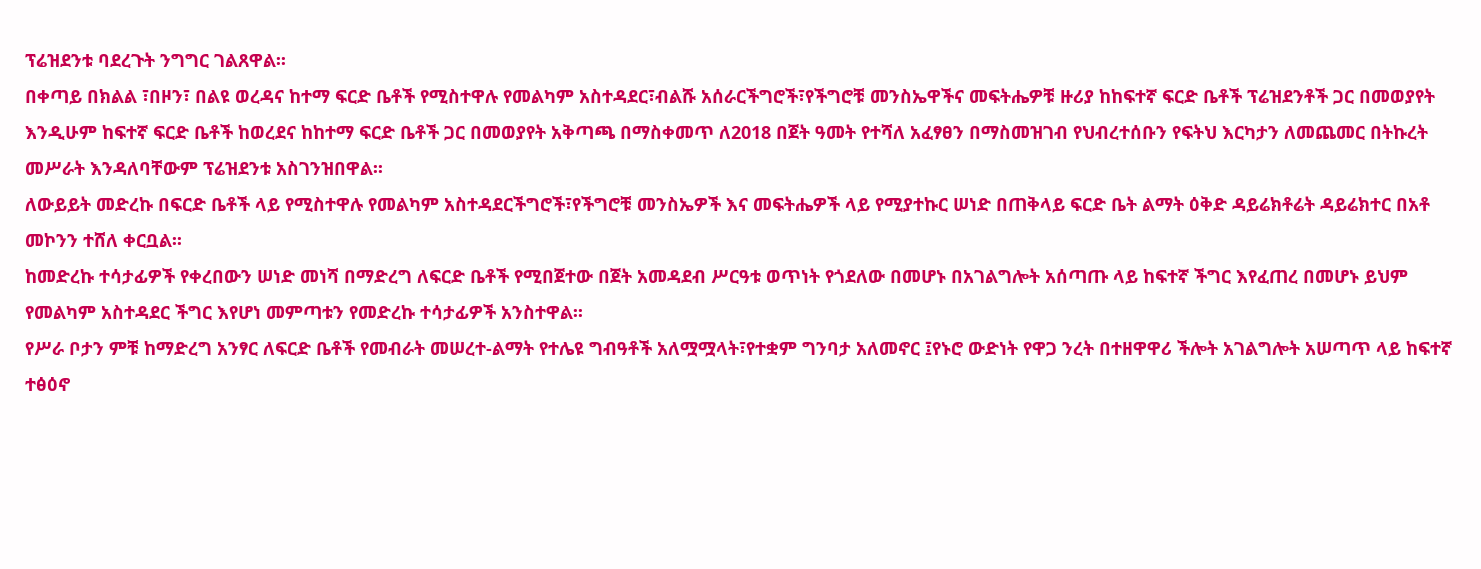ፕሬዝደንቱ ባደረጉት ንግግር ገልጸዋል፡፡
በቀጣይ በክልል ፣በዞን፣ በልዩ ወረዳና ከተማ ፍርድ ቤቶች የሚስተዋሉ የመልካም አስተዳደር፣ብልሹ አሰራርችግሮች፣የችግሮቹ መንስኤዋችና መፍትሔዎቹ ዙሪያ ከከፍተኛ ፍርድ ቤቶች ፕሬዝደንቶች ጋር በመወያየት እንዲሁም ከፍተኛ ፍርድ ቤቶች ከወረደና ከከተማ ፍርድ ቤቶች ጋር በመወያየት አቅጣጫ በማስቀመጥ ለ2018 በጀት ዓመት የተሻለ አፈፃፀን በማስመዝገብ የህብረተሰቡን የፍትህ እርካታን ለመጨመር በትኩረት መሥራት እንዳለባቸውም ፕሬዝደንቱ አስገንዝበዋል፡፡
ለውይይት መድረኩ በፍርድ ቤቶች ላይ የሚስተዋሉ የመልካም አስተዳደርችግሮች፣የችግሮቹ መንስኤዎች እና መፍትሔዎች ላይ የሚያተኩር ሠነድ በጠቅላይ ፍርድ ቤት ልማት ዕቅድ ዳይሬክቶሬት ዳይሬክተር በአቶ መኮንን ተሸለ ቀርቧል፡፡
ከመድረኩ ተሳታፊዎች የቀረበውን ሠነድ መነሻ በማድረግ ለፍርድ ቤቶች የሚበጀተው በጀት አመዳደብ ሥርዓቱ ወጥነት የጎደለው በመሆኑ በአገልግሎት አሰጣጡ ላይ ከፍተኛ ችግር እየፈጠረ በመሆኑ ይህም የመልካም አስተዳደር ችግር እየሆነ መምጣቱን የመድረኩ ተሳታፊዎች አንስተዋል፡፡
የሥራ ቦታን ምቹ ከማድረግ አንፃር ለፍርድ ቤቶች የመብራት መሠረተ-ልማት የተሌዩ ግብዓቶች አለሟሟላት፣የተቋም ግንባታ አለመኖር ፤የኑሮ ውድነት የዋጋ ንረት በተዘዋዋሪ ችሎት አገልግሎት አሠጣጥ ላይ ከፍተኛ ተፅዕኖ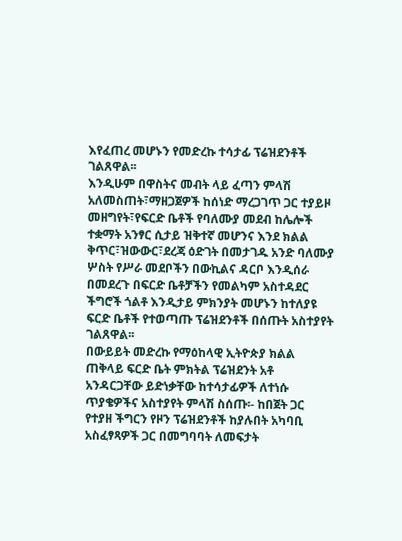እየፈጠረ መሆኑን የመድረኩ ተሳታፊ ፕሬዝደንቶች ገልጸዋል፡፡
እንዲሁም በዋስትና መብት ላይ ፈጣን ምላሽ አለመስጠት፣ማዘጋጀዎች ከሰነድ ማረጋገጥ ጋር ተያይዞ መዘግየት፣የፍርድ ቤቶች የባለሙያ መደብ ከሌሎች ተቋማት አንፃር ሲታይ ዝቅተኛ መሆንና እንደ ክልል ቅጥር፣ዝውውር፣ደረጃ ዕድገት በመታገዱ አንድ ባለሙያ ሦስት የሥራ መደቦችን በውኪልና ዳርቦ እንዲሰራ በመደረጉ በፍርድ ቤቶቻችን የመልካም አስተዳደር ችግሮች ጎልቶ እንዲታይ ምክንያት መሆኑን ከተለያዩ ፍርድ ቤቶች የተወጣጡ ፕሬዝደንቶች በሰጡት አስተያየት ገልጸዋል፡፡
በውይይት መድረኩ የማዕከላዊ ኢትዮጵያ ክልል ጠቅላይ ፍርድ ቤት ምክትል ፕሬዝደንት አቶ አንዳርጋቸው ይድነቃቸው ከተሳታፊዎች ለተነሱ ጥያቄዎችና አስተያየት ምላሽ ስሰጡ፡- ከበጀት ጋር የተያዘ ችግርን የዞን ፕሬዝደንቶች ከያሉበት አካባቢ አስፈፃጻዎች ጋር በመግባባት ለመፍታት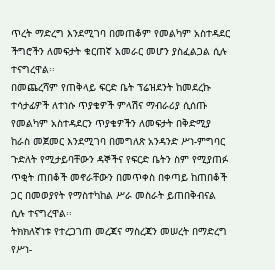ጥረት ማድረግ እንደሚገባ በመጠቆም የመልካም አስተዳደር ችግሮችን ለመፍታት ቁርጠኛ አመራር መሆን ያስፈልጋል ሲሉ ተናግረዋል፡፡
በመጨረሻም የጠቅላይ ፍርድ ቤት ፕሬዝደንት ከመደረኩ ተሳታፊዎች ለተነሱ ጥያቄዎች ምላሽና ማብራሪያ ሲሰጡ የመልካም አስተዳደርን ጥያቄዎችን ለመፍታት በቅድሚያ ከራስ መጀመር እንደሚገባ በመግለጽ አንዳንድ ሥነ-ምግባር ጉድለት የሚታይባቸውን ዳኞችና የፍርድ ቤትን ስም የሚያጠፉ ጥቂት ጠበቆች መኖራቸውን በመጥቀስ በቀጣይ ከጠበቆች ጋር በመወያየት የማስተካከል ሥራ መስራት ይጠበቅብናል ሲሉ ተናግረዋል፡፡
ትክክለኛነቱ የተረጋገጠ መረጃና ማስረጃን መሠረት በማድረግ የሥነ-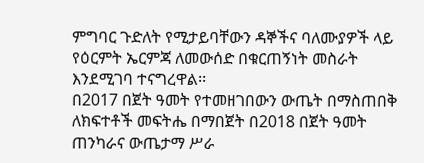ምግባር ጉድለት የሚታይባቸውን ዳኞችና ባለሙያዎች ላይ የዕርምት ኤርምጃ ለመውሰድ በቁርጠኝነት መስራት እንደሚገባ ተናግረዋል፡፡
በ2017 በጀት ዓመት የተመዘገበውን ውጤት በማስጠበቅ ለክፍተቶች መፍትሔ በማበጀት በ2018 በጀት ዓመት ጠንካራና ውጤታማ ሥራ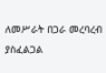ለመሥራት በጋራ መረባረብ ያስፈልጋል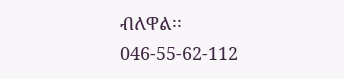ብለዋል፡፡
046-55-62-112